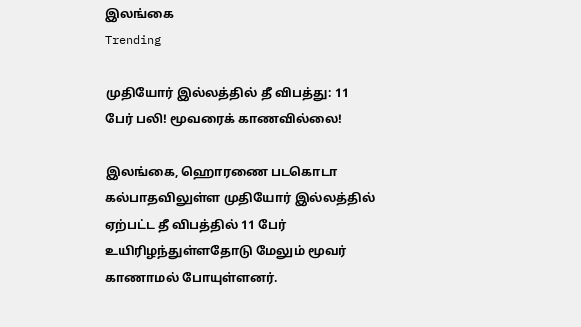இலங்கை
Trending

முதியோர் இல்லத்தில் தீ விபத்து: 11 பேர் பலி! மூவரைக் காணவில்லை!

இலங்கை, ஹொரணை படகொடா கல்பாதவிலுள்ள முதியோர் இல்லத்தில் ஏற்பட்ட தீ விபத்தில் 11 பேர் உயிரிழந்துள்ளதோடு மேலும் மூவர் காணாமல் போயுள்ளனர்.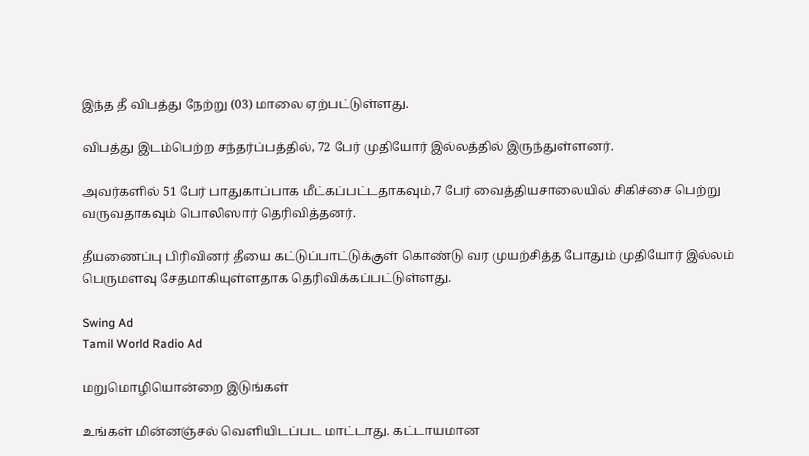இந்த தீ விபத்து நேற்று (03) மாலை ஏற்பட்டுள்ளது.

விபத்து இடம்பெற்ற சந்தர்ப்பத்தில், 72 பேர் முதியோர் இல்லத்தில் இருந்துள்ளனர்.

அவர்களில் 51 பேர் பாதுகாப்பாக மீட்கப்பட்டதாகவும்,7 பேர் வைத்தியசாலையில் சிகிச்சை பெற்று வருவதாகவும் பொலிஸார் தெரிவித்தனர்.

தீயணைப்பு பிரிவினர் தீயை கட்டுப்பாட்டுக்குள் கொண்டு வர முயற்சித்த போதும் முதியோர் இல்லம் பெருமளவு சேதமாகியுள்ளதாக தெரிவிக்கப்பட்டுள்ளது.

Swing Ad
Tamil World Radio Ad

மறுமொழியொன்றை இடுங்கள்

உங்கள் மின்னஞ்சல் வௌியிடப்பட மாட்டாது. கட்டாயமான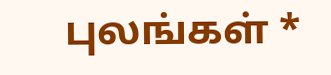புலங்கள் *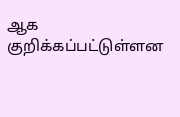ஆக குறிக்கப்பட்டுள்ளன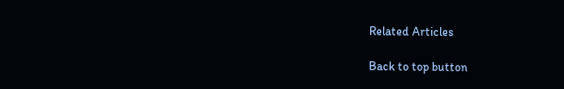Related Articles

Back to top button